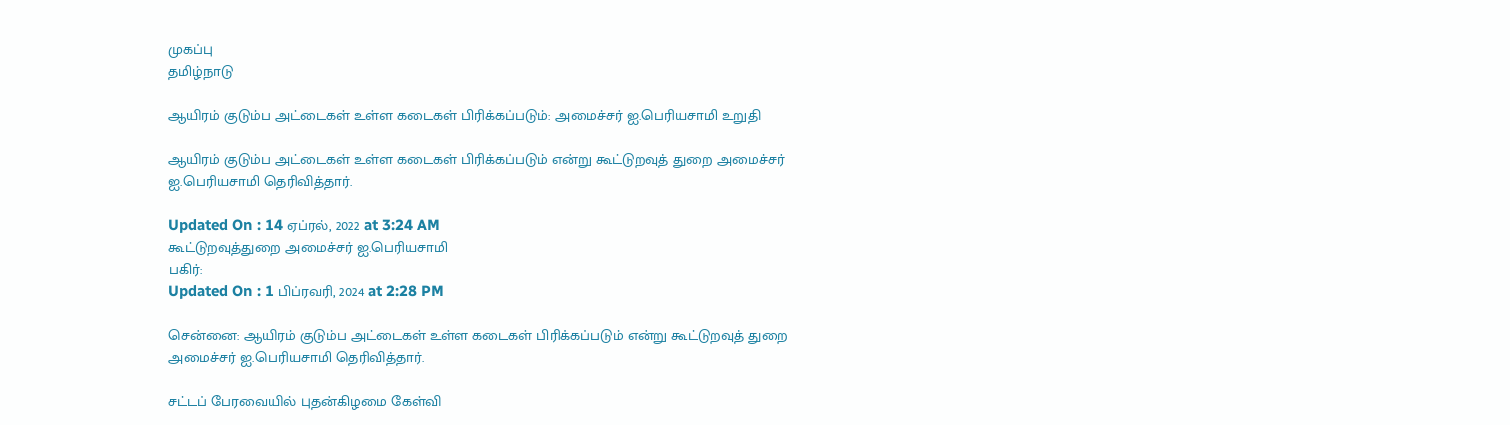முகப்பு
தமிழ்நாடு

ஆயிரம் குடும்ப அட்டைகள் உள்ள கடைகள் பிரிக்கப்படும்: அமைச்சர் ஐ.பெரியசாமி உறுதி

ஆயிரம் குடும்ப அட்டைகள் உள்ள கடைகள் பிரிக்கப்படும் என்று கூட்டுறவுத் துறை அமைச்சர் ஐ.பெரியசாமி தெரிவித்தார்.

Updated On : 14 ஏப்ரல், 2022 at 3:24 AM
கூட்டுறவுத்துறை அமைச்சர் ஐ.பெரியசாமி
பகிர்:
Updated On : 1 பிப்ரவரி, 2024 at 2:28 PM

சென்னை: ஆயிரம் குடும்ப அட்டைகள் உள்ள கடைகள் பிரிக்கப்படும் என்று கூட்டுறவுத் துறை அமைச்சர் ஐ.பெரியசாமி தெரிவித்தார்.

சட்டப் பேரவையில் புதன்கிழமை கேள்வி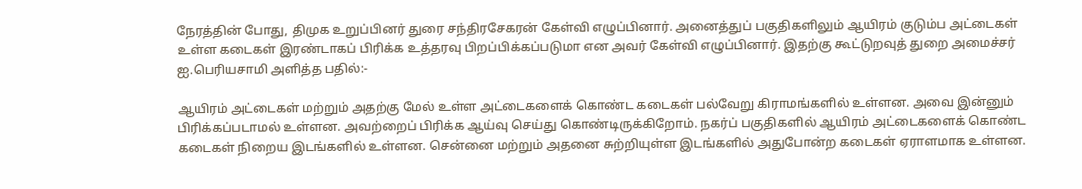நேரத்தின் போது, திமுக உறுப்பினர் துரை சந்திரசேகரன் கேள்வி எழுப்பினார். அனைத்துப் பகுதிகளிலும் ஆயிரம் குடும்ப அட்டைகள் உள்ள கடைகள் இரண்டாகப் பிரிக்க உத்தரவு பிறப்பிக்கப்படுமா என அவர் கேள்வி எழுப்பினார். இதற்கு கூட்டுறவுத் துறை அமைச்சர் ஐ.பெரியசாமி அளித்த பதில்:-

ஆயிரம் அட்டைகள் மற்றும் அதற்கு மேல் உள்ள அட்டைகளைக் கொண்ட கடைகள் பல்வேறு கிராமங்களில் உள்ளன. அவை இன்னும் பிரிக்கப்படாமல் உள்ளன. அவற்றைப் பிரிக்க ஆய்வு செய்து கொண்டிருக்கிறோம். நகர்ப் பகுதிகளில் ஆயிரம் அட்டைகளைக் கொண்ட கடைகள் நிறைய இடங்களில் உள்ளன. சென்னை மற்றும் அதனை சுற்றியுள்ள இடங்களில் அதுபோன்ற கடைகள் ஏராளமாக உள்ளன.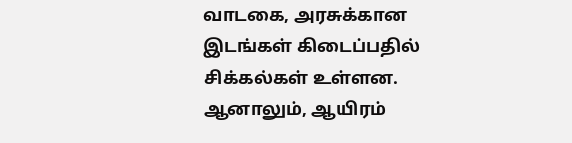வாடகை, அரசுக்கான இடங்கள் கிடைப்பதில் சிக்கல்கள் உள்ளன. ஆனாலும், ஆயிரம்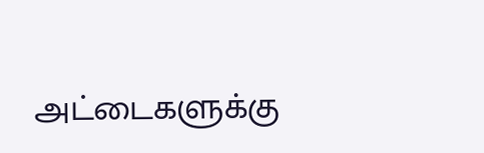அட்டைகளுக்கு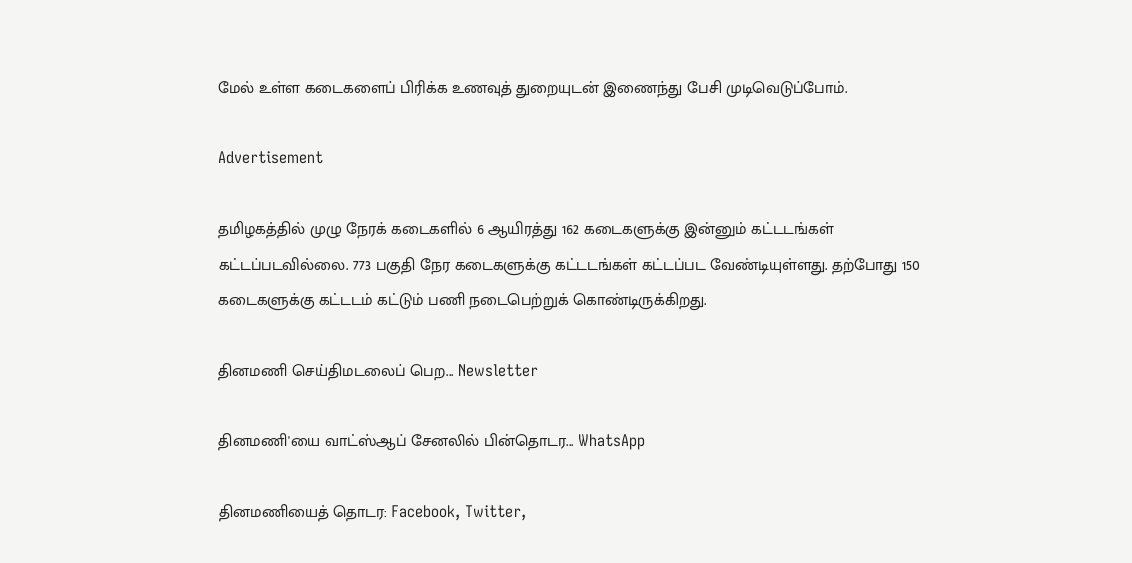மேல் உள்ள கடைகளைப் பிரிக்க உணவுத் துறையுடன் இணைந்து பேசி முடிவெடுப்போம்.

Advertisement

தமிழகத்தில் முழு நேரக் கடைகளில் 6 ஆயிரத்து 162 கடைகளுக்கு இன்னும் கட்டடங்கள் கட்டப்படவில்லை. 773 பகுதி நேர கடைகளுக்கு கட்டடங்கள் கட்டப்பட வேண்டியுள்ளது. தற்போது 150 கடைகளுக்கு கட்டடம் கட்டும் பணி நடைபெற்றுக் கொண்டிருக்கிறது.

தினமணி செய்திமடலைப் பெற... Newsletter

தினமணி'யை வாட்ஸ்ஆப் சேனலில் பின்தொடர... WhatsApp

தினமணியைத் தொடர: Facebook, Twitter,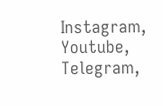Instagram, Youtube, Telegram,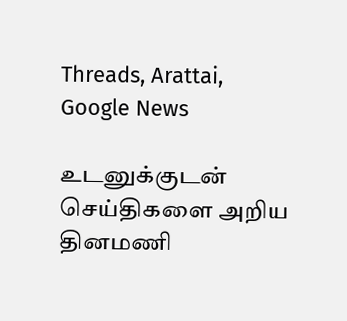Threads, Arattai, Google News

உடனுக்குடன் செய்திகளை அறிய தினமணி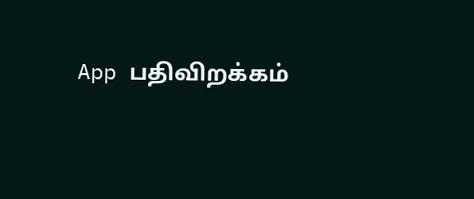App பதிவிறக்கம்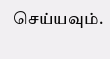செய்யவும்.